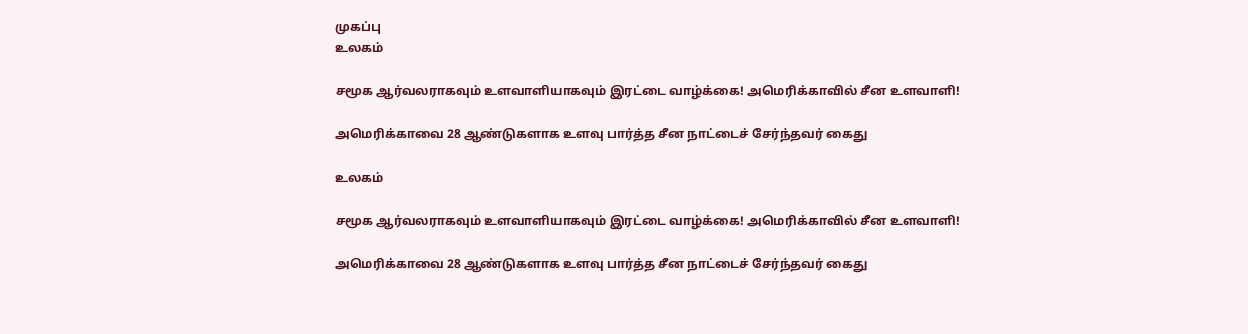முகப்பு
உலகம்

சமூக ஆர்வலராகவும் உளவாளியாகவும் இரட்டை வாழ்க்கை! அமெரிக்காவில் சீன உளவாளி!

அமெரிக்காவை 28 ஆண்டுகளாக உளவு பார்த்த சீன நாட்டைச் சேர்ந்தவர் கைது

உலகம்

சமூக ஆர்வலராகவும் உளவாளியாகவும் இரட்டை வாழ்க்கை! அமெரிக்காவில் சீன உளவாளி!

அமெரிக்காவை 28 ஆண்டுகளாக உளவு பார்த்த சீன நாட்டைச் சேர்ந்தவர் கைது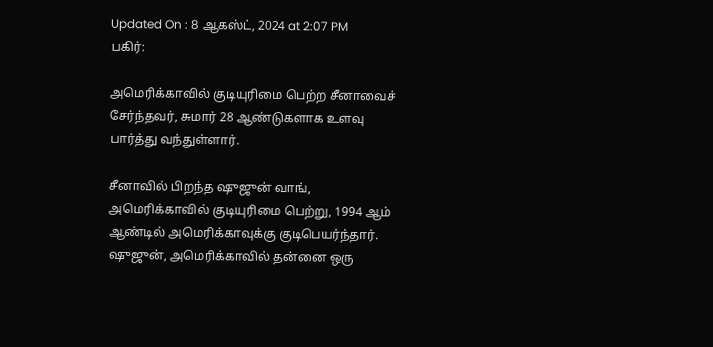Updated On : 8 ஆகஸ்ட், 2024 at 2:07 PM
பகிர்:

அமெரிக்காவில் குடியுரிமை பெற்ற சீனாவைச் சேர்ந்தவர், சுமார் 28 ஆண்டுகளாக உளவு பார்த்து வந்துள்ளார்.

சீனாவில் பிறந்த ஷுஜுன் வாங், அமெரிக்காவில் குடியுரிமை பெற்று, 1994 ஆம் ஆண்டில் அமெரிக்காவுக்கு குடிபெயர்ந்தார். ஷுஜுன், அமெரிக்காவில் தன்னை ஒரு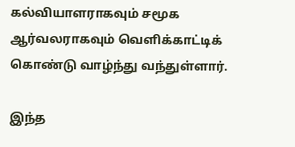கல்வியாளராகவும் சமூக ஆர்வலராகவும் வெளிக்காட்டிக் கொண்டு வாழ்ந்து வந்துள்ளார்.

இந்த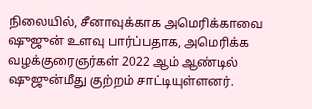நிலையில், சீனாவுக்காக அமெரிக்காவை ஷுஜுன் உளவு பார்ப்பதாக, அமெரிக்க வழக்குரைஞர்கள் 2022 ஆம் ஆண்டில் ஷுஜுன்மீது குற்றம் சாட்டியுள்ளனர்.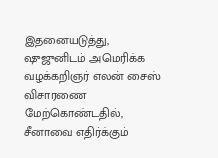இதனையடுத்து, ஷுஜுனிடம் அமெரிக்க வழக்கறிஞர் எலன் சைஸ் விசாரணை மேற்கொண்டதில், சீனாவை எதிர்க்கும்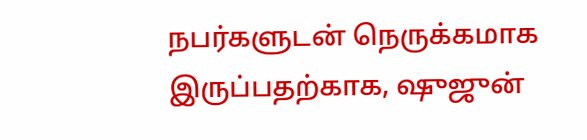நபர்களுடன் நெருக்கமாக இருப்பதற்காக, ஷுஜுன்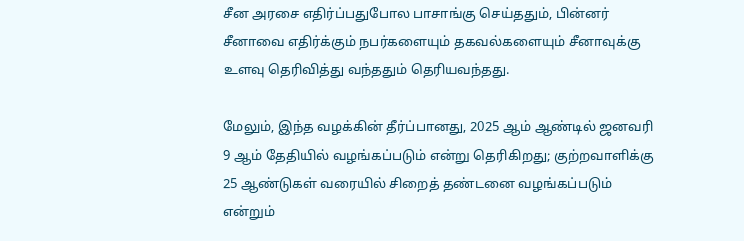சீன அரசை எதிர்ப்பதுபோல பாசாங்கு செய்ததும், பின்னர் சீனாவை எதிர்க்கும் நபர்களையும் தகவல்களையும் சீனாவுக்கு உளவு தெரிவித்து வந்ததும் தெரியவந்தது.

மேலும், இந்த வழக்கின் தீர்ப்பானது, 2025 ஆம் ஆண்டில் ஜனவரி 9 ஆம் தேதியில் வழங்கப்படும் என்று தெரிகிறது; குற்றவாளிக்கு 25 ஆண்டுகள் வரையில் சிறைத் தண்டனை வழங்கப்படும் என்றும்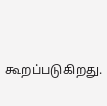கூறப்படுகிறது.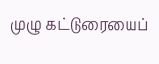முழு கட்டுரையைப்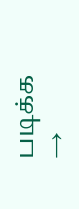படிக்க →